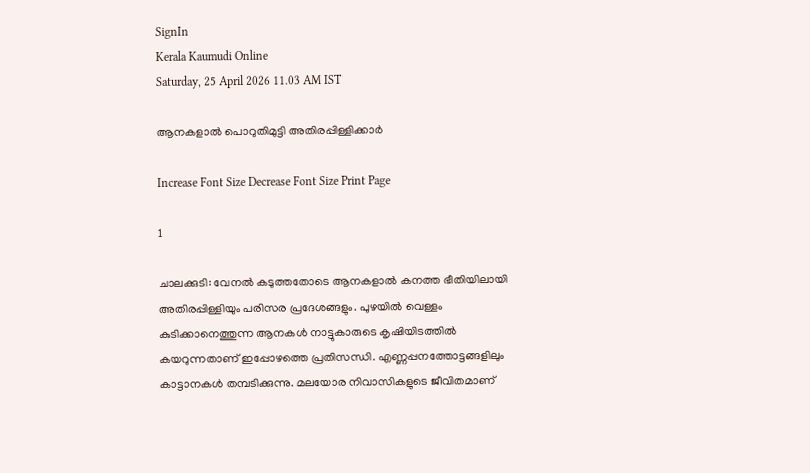SignIn
Kerala Kaumudi Online
Saturday, 25 April 2026 11.03 AM IST

ആനകളാൽ പൊറുതിമുട്ടി അതിരപ്പിള്ളിക്കാർ

Increase Font Size Decrease Font Size Print Page

1

ചാലക്കുടി: വേനൽ കടുത്തതോടെ ആനകളാൽ കനത്ത ഭീതിയിലായി അതിരപ്പിള്ളിയും പരിസര പ്രദേശങ്ങളും. പുഴയിൽ വെള്ളം കുടിക്കാനെത്തുന്ന ആനകൾ നാട്ടുകാരുടെ കൃഷിയിടത്തിൽ കയറുന്നതാണ് ഇപ്പോഴത്തെ പ്രതിസന്ധി. എണ്ണപ്പനത്തോട്ടങ്ങളിലും കാട്ടാനകൾ തമ്പടിക്കുന്നു. മലയോര നിവാസികളുടെ ജീവിതമാണ്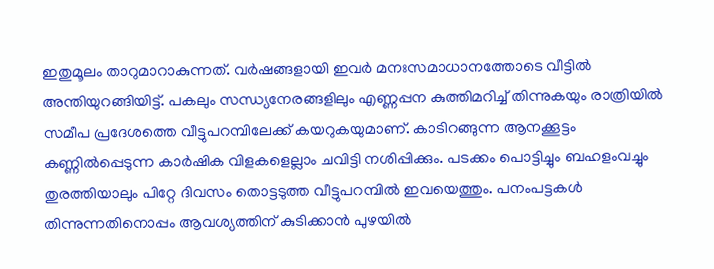ഇതുമൂലം താറുമാറാകുന്നത്. വർഷങ്ങളായി ഇവർ മനഃസമാധാനത്തോടെ വീട്ടിൽ അന്തിയുറങ്ങിയിട്ട്. പകലും സന്ധ്യനേരങ്ങളിലും എണ്ണപ്പന കുത്തിമറിച്ച് തിന്നുകയും രാത്രിയിൽ സമീപ പ്രദേശത്തെ വീട്ടുപറമ്പിലേക്ക് കയറുകയുമാണ്. കാടിറങ്ങുന്ന ആനക്കൂട്ടം കണ്ണിൽപ്പെടുന്ന കാർഷിക വിളകളെല്ലാം ചവിട്ടി നശിപ്പിക്കും. പടക്കം പൊട്ടിച്ചും ബഹളംവച്ചും തുരത്തിയാലും പിറ്റേ ദിവസം തൊട്ടടുത്ത വീട്ടുപറമ്പിൽ ഇവയെത്തും. പനംപട്ടകൾ തിന്നുന്നതിനൊപ്പം ആവശ്യത്തിന് കുടിക്കാൻ പുഴയിൽ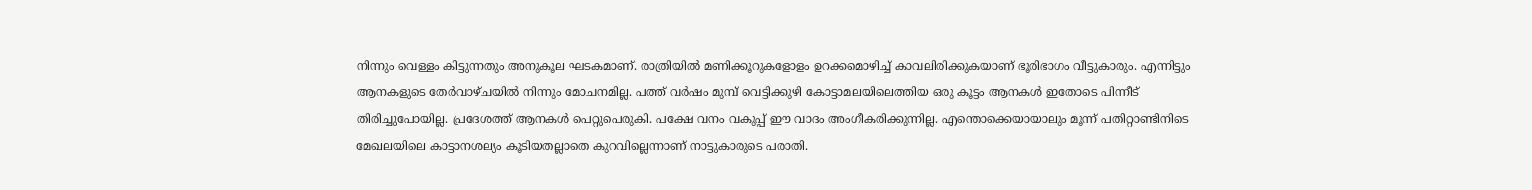നിന്നും വെള്ളം കിട്ടുന്നതും അനുകൂല ഘടകമാണ്. രാത്രിയിൽ മണിക്കൂറുകളോളം ഉറക്കമൊഴിച്ച് കാവലിരിക്കുകയാണ് ഭൂരിഭാഗം വീട്ടുകാരും. എന്നിട്ടും ആനകളുടെ തേർവാഴ്ചയിൽ നിന്നും മോചനമില്ല. പത്ത് വർഷം മുമ്പ് വെട്ടിക്കുഴി കോട്ടാമലയിലെത്തിയ ഒരു കൂട്ടം ആനകൾ ഇതോടെ പിന്നീട് തിരിച്ചുപോയില്ല. പ്രദേശത്ത് ആനകൾ പെറ്റുപെരുകി. പക്ഷേ വനം വകുപ്പ് ഈ വാദം അംഗീകരിക്കുന്നില്ല. എന്തൊക്കെയായാലും മൂന്ന് പതിറ്റാണ്ടിനിടെ മേഖലയിലെ കാട്ടാനശല്യം കൂടിയതല്ലാതെ കുറവില്ലെന്നാണ് നാട്ടുകാരുടെ പരാതി.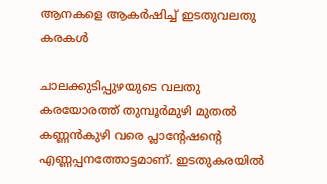ആനകളെ ആകർഷിച്ച് ഇടതുവലതു കരകൾ

ചാലക്കുടിപ്പുഴയുടെ വലതു കരയോരത്ത് തുമ്പൂർമുഴി മുതൽ കണ്ണൻകുഴി വരെ പ്ലാന്റേഷന്റെ എണ്ണപ്പനത്തോട്ടമാണ്. ഇടതുകരയിൽ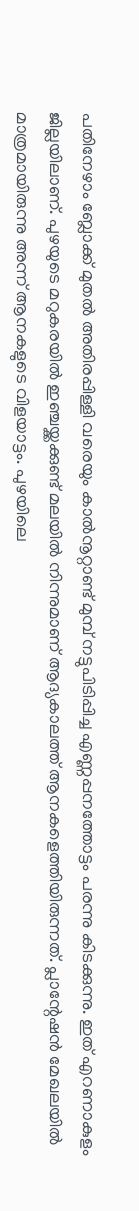പതിനേഴാം ബ്ലോക്ക് മുതൽ അതിരപ്പിള്ളി വരെയും കാൽനൂറ്റാണ്ട് മുമ്പ് നട്ടുപിടിപ്പിച്ച എണ്ണപ്പനത്തോട്ടം പരന്നു കിടക്കുന്നു. ഇത് എറണാകുളം ജില്ലയിലാണ്. പുഴയുടെ മറുകരയിൽ ഇഞ്ചയ്ക്കക്കുണ്ട് മലയിൽ നിന്നുമാണ് ആദ്യകാലത്ത് ആനകളെത്തിയിരുന്നത്. പ്ലാന്റേഷൻ മേഖലയിൽ മാത്രമായിരുന്നു അന്ന് ആനകളുടെ വിളയാട്ടം. പുഴയിലെ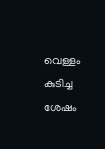വെള്ളം കുടിച്ച ശേഷം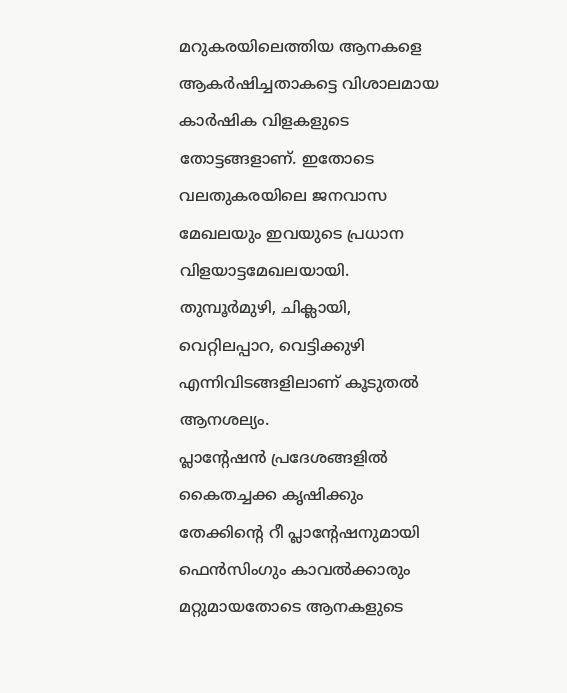മറുകരയിലെത്തിയ ആനകളെ ആകർഷിച്ചതാകട്ടെ വിശാലമായ കാർഷിക വിളകളുടെ തോട്ടങ്ങളാണ്. ഇതോടെ വലതുകരയിലെ ജനവാസ മേഖലയും ഇവയുടെ പ്രധാന വിളയാട്ടമേഖലയായി. തുമ്പൂർമുഴി, ചിക്ലായി, വെറ്റിലപ്പാറ, വെട്ടിക്കുഴി എന്നിവിടങ്ങളിലാണ് കൂടുതൽ ആനശല്യം.
പ്ലാന്റേഷൻ പ്രദേശങ്ങളിൽ കൈതച്ചക്ക കൃഷിക്കും തേക്കിന്റെ റീ പ്ലാന്റേഷനുമായി ഫെൻസിംഗും കാവൽക്കാരും മറ്റുമായതോടെ ആനകളുടെ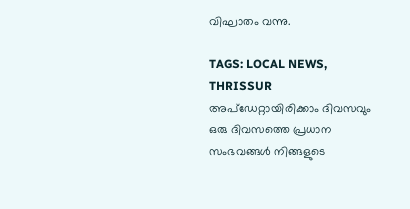വിഘാതം വന്നു.

TAGS: LOCAL NEWS, THRISSUR
അപ്ഡേറ്റായിരിക്കാം ദിവസവും
ഒരു ദിവസത്തെ പ്രധാന സംഭവങ്ങൾ നിങ്ങളുടെ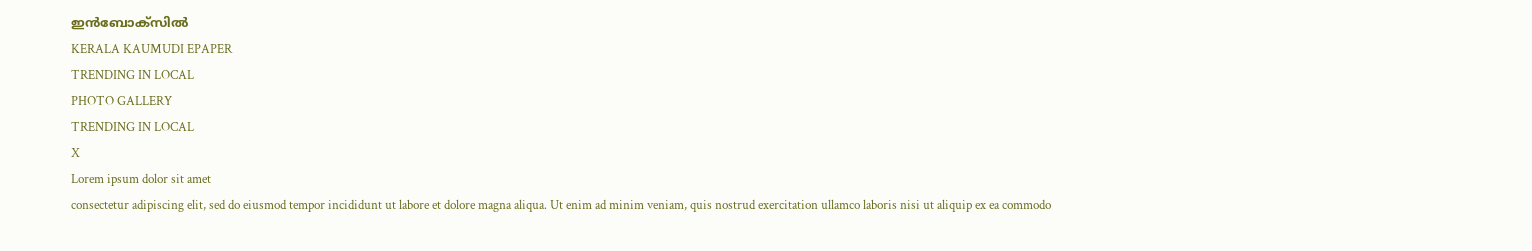ഇൻബോക്സിൽ
KERALA KAUMUDI EPAPER
TRENDING IN LOCAL
PHOTO GALLERY
TRENDING IN LOCAL
X
Lorem ipsum dolor sit amet
consectetur adipiscing elit, sed do eiusmod tempor incididunt ut labore et dolore magna aliqua. Ut enim ad minim veniam, quis nostrud exercitation ullamco laboris nisi ut aliquip ex ea commodo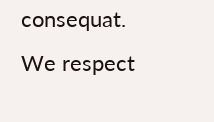consequat.
We respect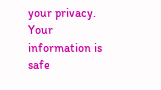your privacy. Your information is safe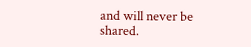and will never be shared.